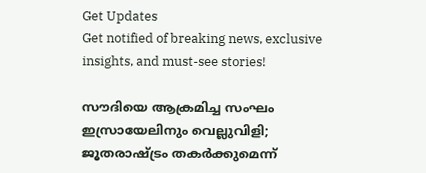Get Updates
Get notified of breaking news, exclusive insights, and must-see stories!

സൗദിയെ ആക്രമിച്ച സംഘം ഇസ്രായേലിനും വെല്ലുവിളി; ജൂതരാഷ്ട്രം തകര്‍ക്കുമെന്ന്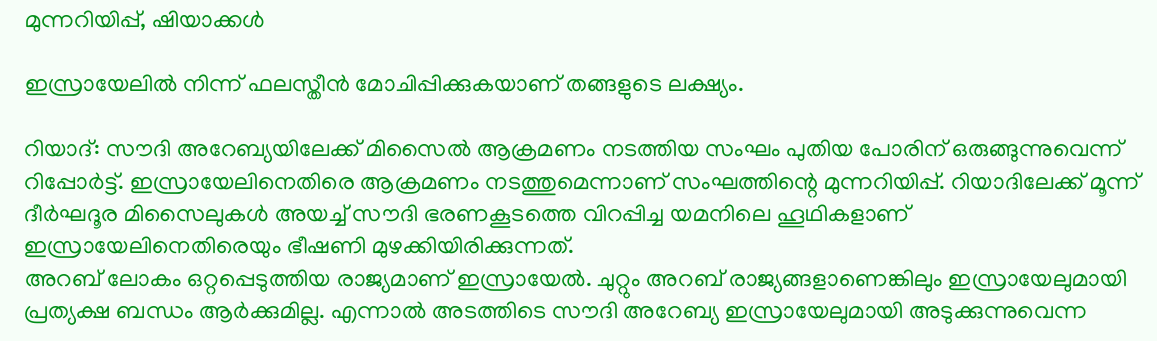മുന്നറിയിപ്പ്, ഷിയാക്കള്‍

ഇസ്രായേലില്‍ നിന്ന് ഫലസ്തീന്‍ മോചിപ്പിക്കുകയാണ് തങ്ങളുടെ ലക്ഷ്യം.

റിയാദ്: സൗദി അറേബ്യയിലേക്ക് മിസൈല്‍ ആക്രമണം നടത്തിയ സംഘം പുതിയ പോരിന് ഒരുങ്ങുന്നുവെന്ന് റിപ്പോര്‍ട്ട്. ഇസ്രായേലിനെതിരെ ആക്രമണം നടത്തുമെന്നാണ് സംഘത്തിന്റെ മുന്നറിയിപ്പ്. റിയാദിലേക്ക് മൂന്ന് ദീര്‍ഘദൂര മിസൈലുകള്‍ അയച്ച് സൗദി ഭരണകൂടത്തെ വിറപ്പിച്ച യമനിലെ ഹൂഥികളാണ് ഇസ്രായേലിനെതിരെയും ഭീഷണി മുഴക്കിയിരിക്കുന്നത്.
അറബ് ലോകം ഒറ്റപ്പെടുത്തിയ രാജ്യമാണ് ഇസ്രായേല്‍. ചുറ്റും അറബ് രാജ്യങ്ങളാണെങ്കിലും ഇസ്രായേലുമായി പ്രത്യക്ഷ ബന്ധം ആര്‍ക്കുമില്ല. എന്നാല്‍ അടത്തിടെ സൗദി അറേബ്യ ഇസ്രായേലുമായി അടുക്കുന്നുവെന്ന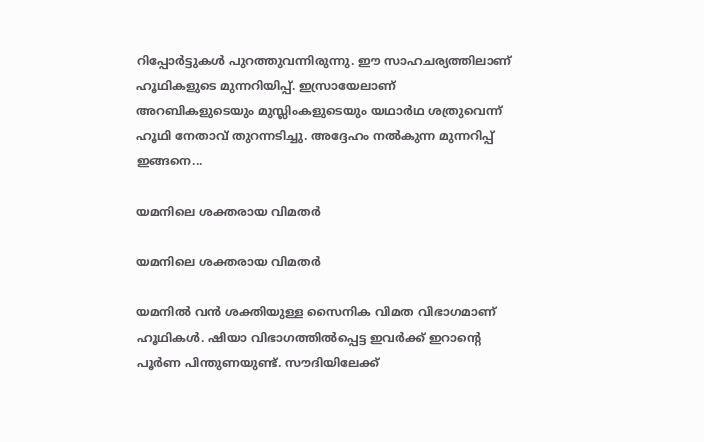റിപ്പോര്‍ട്ടുകള്‍ പുറത്തുവന്നിരുന്നു. ഈ സാഹചര്യത്തിലാണ് ഹൂഥികളുടെ മുന്നറിയിപ്പ്. ഇസ്രായേലാണ് അറബികളുടെയും മുസ്ലിംകളുടെയും യഥാര്‍ഥ ശത്രുവെന്ന് ഹൂഥി നേതാവ് തുറന്നടിച്ചു. അദ്ദേഹം നല്‍കുന്ന മുന്നറിപ്പ് ഇങ്ങനെ...

യമനിലെ ശക്തരായ വിമതര്‍

യമനിലെ ശക്തരായ വിമതര്‍

യമനില്‍ വന്‍ ശക്തിയുള്ള സൈനിക വിമത വിഭാഗമാണ് ഹൂഥികള്‍. ഷിയാ വിഭാഗത്തില്‍പ്പെട്ട ഇവര്‍ക്ക് ഇറാന്റെ പൂര്‍ണ പിന്തുണയുണ്ട്. സൗദിയിലേക്ക്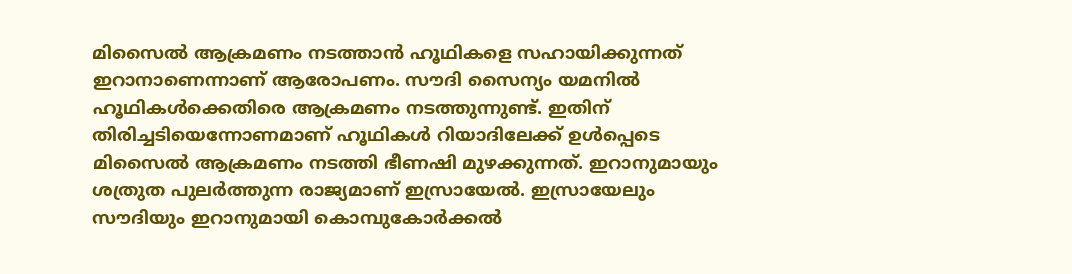മിസൈല്‍ ആക്രമണം നടത്താന്‍ ഹൂഥികളെ സഹായിക്കുന്നത് ഇറാനാണെന്നാണ് ആരോപണം. സൗദി സൈന്യം യമനില്‍ ഹൂഥികള്‍ക്കെതിരെ ആക്രമണം നടത്തുന്നുണ്ട്. ഇതിന് തിരിച്ചടിയെന്നോണമാണ് ഹൂഥികള്‍ റിയാദിലേക്ക് ഉള്‍പ്പെടെ മിസൈല്‍ ആക്രമണം നടത്തി ഭീണഷി മുഴക്കുന്നത്. ഇറാനുമായും ശത്രുത പുലര്‍ത്തുന്ന രാജ്യമാണ് ഇസ്രായേല്‍. ഇസ്രായേലും സൗദിയും ഇറാനുമായി കൊമ്പുകോര്‍ക്കല്‍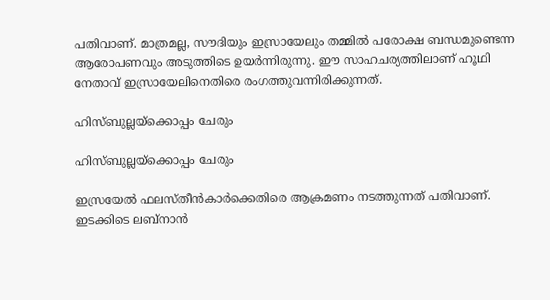പതിവാണ്. മാത്രമല്ല, സൗദിയും ഇസ്രായേലും തമ്മില്‍ പരോക്ഷ ബന്ധമുണ്ടെന്ന ആരോപണവും അടുത്തിടെ ഉയര്‍ന്നിരുന്നു. ഈ സാഹചര്യത്തിലാണ് ഹൂഥി നേതാവ് ഇസ്രായേലിനെതിരെ രംഗത്തുവന്നിരിക്കുന്നത്.

ഹിസ്ബുല്ലയ്‌ക്കൊപ്പം ചേരും

ഹിസ്ബുല്ലയ്‌ക്കൊപ്പം ചേരും

ഇസ്രയേല്‍ ഫലസ്തീന്‍കാര്‍ക്കെതിരെ ആക്രമണം നടത്തുന്നത് പതിവാണ്. ഇടക്കിടെ ലബ്‌നാന്‍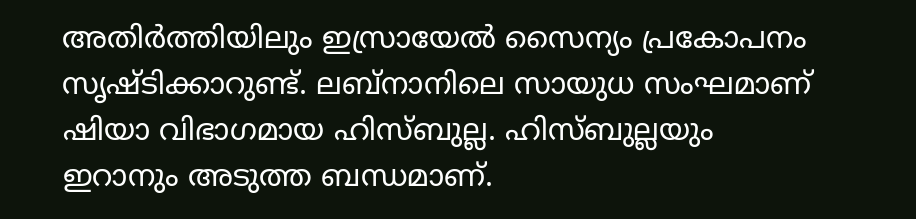അതിര്‍ത്തിയിലും ഇസ്രായേല്‍ സൈന്യം പ്രകോപനം സൃഷ്ടിക്കാറുണ്ട്. ലബ്‌നാനിലെ സായുധ സംഘമാണ് ഷിയാ വിഭാഗമായ ഹിസ്ബുല്ല. ഹിസ്ബുല്ലയും ഇറാനും അടുത്ത ബന്ധമാണ്.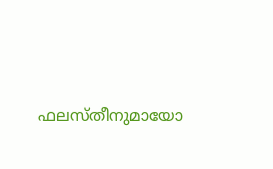ഫലസ്തീനുമായോ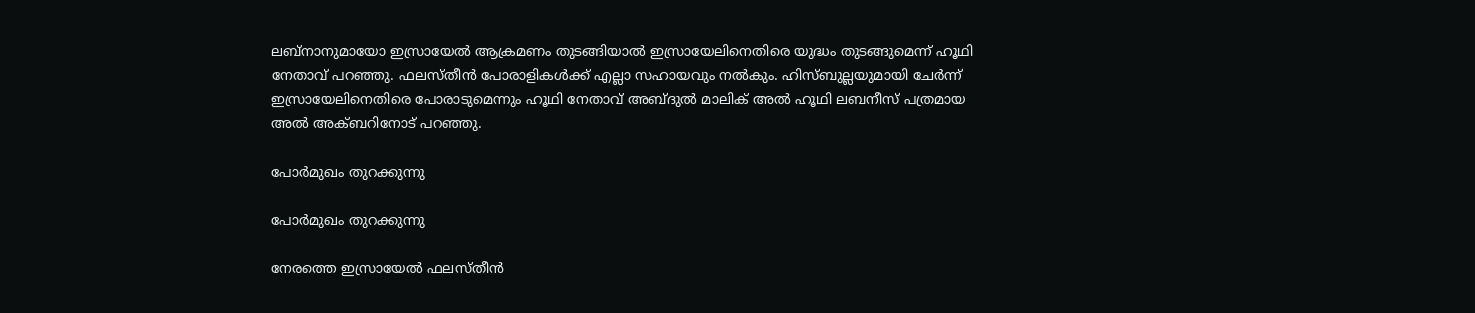ലബ്‌നാനുമായോ ഇസ്രായേല്‍ ആക്രമണം തുടങ്ങിയാല്‍ ഇസ്രായേലിനെതിരെ യുദ്ധം തുടങ്ങുമെന്ന് ഹൂഥി നേതാവ് പറഞ്ഞു. ഫലസ്തീന്‍ പോരാളികള്‍ക്ക് എല്ലാ സഹായവും നല്‍കും. ഹിസ്ബുല്ലയുമായി ചേര്‍ന്ന് ഇസ്രായേലിനെതിരെ പോരാടുമെന്നും ഹൂഥി നേതാവ് അബ്ദുല്‍ മാലിക് അല്‍ ഹൂഥി ലബനീസ് പത്രമായ അല്‍ അക്ബറിനോട് പറഞ്ഞു.

പോര്‍മുഖം തുറക്കുന്നു

പോര്‍മുഖം തുറക്കുന്നു

നേരത്തെ ഇസ്രായേല്‍ ഫലസ്തീന്‍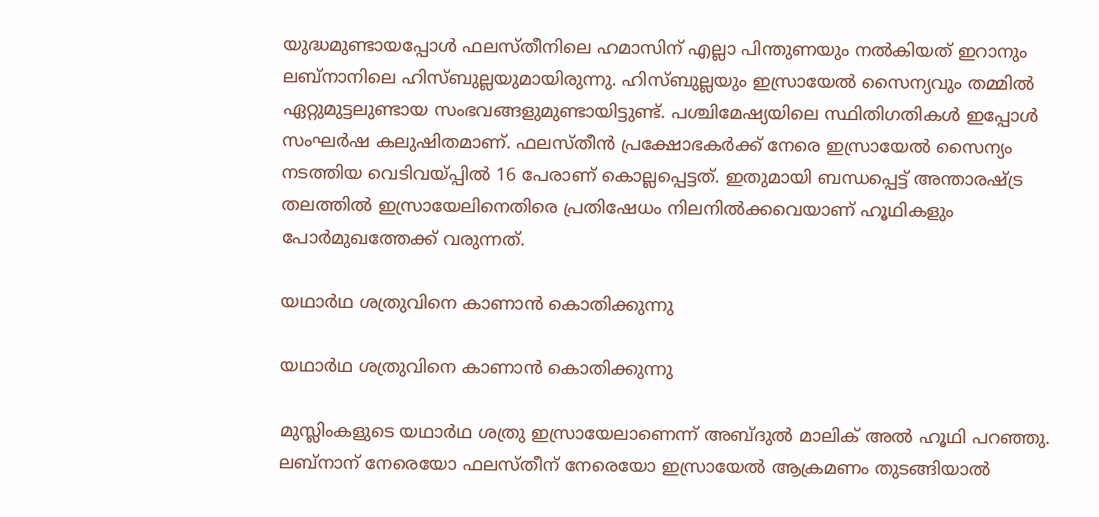യുദ്ധമുണ്ടായപ്പോള്‍ ഫലസ്തീനിലെ ഹമാസിന് എല്ലാ പിന്തുണയും നല്‍കിയത് ഇറാനും ലബ്‌നാനിലെ ഹിസ്ബുല്ലയുമായിരുന്നു. ഹിസ്ബുല്ലയും ഇസ്രായേല്‍ സൈന്യവും തമ്മില്‍ ഏറ്റുമുട്ടലുണ്ടായ സംഭവങ്ങളുമുണ്ടായിട്ടുണ്ട്. പശ്ചിമേഷ്യയിലെ സ്ഥിതിഗതികള്‍ ഇപ്പോള്‍ സംഘര്‍ഷ കലുഷിതമാണ്. ഫലസ്തീന്‍ പ്രക്ഷോഭകര്‍ക്ക് നേരെ ഇസ്രായേല്‍ സൈന്യം നടത്തിയ വെടിവയ്പ്പില്‍ 16 പേരാണ് കൊല്ലപ്പെട്ടത്. ഇതുമായി ബന്ധപ്പെട്ട് അന്താരഷ്ട്ര തലത്തില്‍ ഇസ്രായേലിനെതിരെ പ്രതിഷേധം നിലനില്‍ക്കവെയാണ് ഹൂഥികളും പോര്‍മുഖത്തേക്ക് വരുന്നത്.

യഥാര്‍ഥ ശത്രുവിനെ കാണാന്‍ കൊതിക്കുന്നു

യഥാര്‍ഥ ശത്രുവിനെ കാണാന്‍ കൊതിക്കുന്നു

മുസ്ലിംകളുടെ യഥാര്‍ഥ ശത്രു ഇസ്രായേലാണെന്ന് അബ്ദുല്‍ മാലിക് അല്‍ ഹൂഥി പറഞ്ഞു. ലബ്‌നാന് നേരെയോ ഫലസ്തീന് നേരെയോ ഇസ്രായേല്‍ ആക്രമണം തുടങ്ങിയാല്‍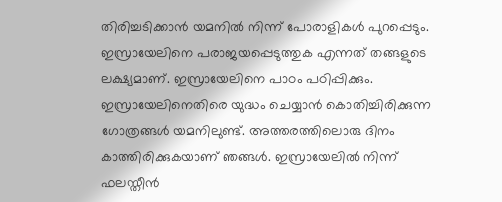തിരിച്ചടിക്കാന്‍ യമനില്‍ നിന്ന് പോരാളികള്‍ പുറപ്പെടും. ഇസ്രായേലിനെ പരാജയപ്പെടുത്തുക എന്നത് തങ്ങളുടെ ലക്ഷ്യമാണ്. ഇസ്രായേലിനെ പാഠം പഠിപ്പിക്കും. ഇസ്രായേലിനെതിരെ യുദ്ധം ചെയ്യാന്‍ കൊതിച്ചിരിക്കുന്ന ഗോത്രങ്ങള്‍ യമനിലുണ്ട്. അത്തരത്തിലൊരു ദിനം കാത്തിരിക്കുകയാണ് ഞങ്ങള്‍. ഇസ്രായേലില്‍ നിന്ന് ഫലസ്തീന്‍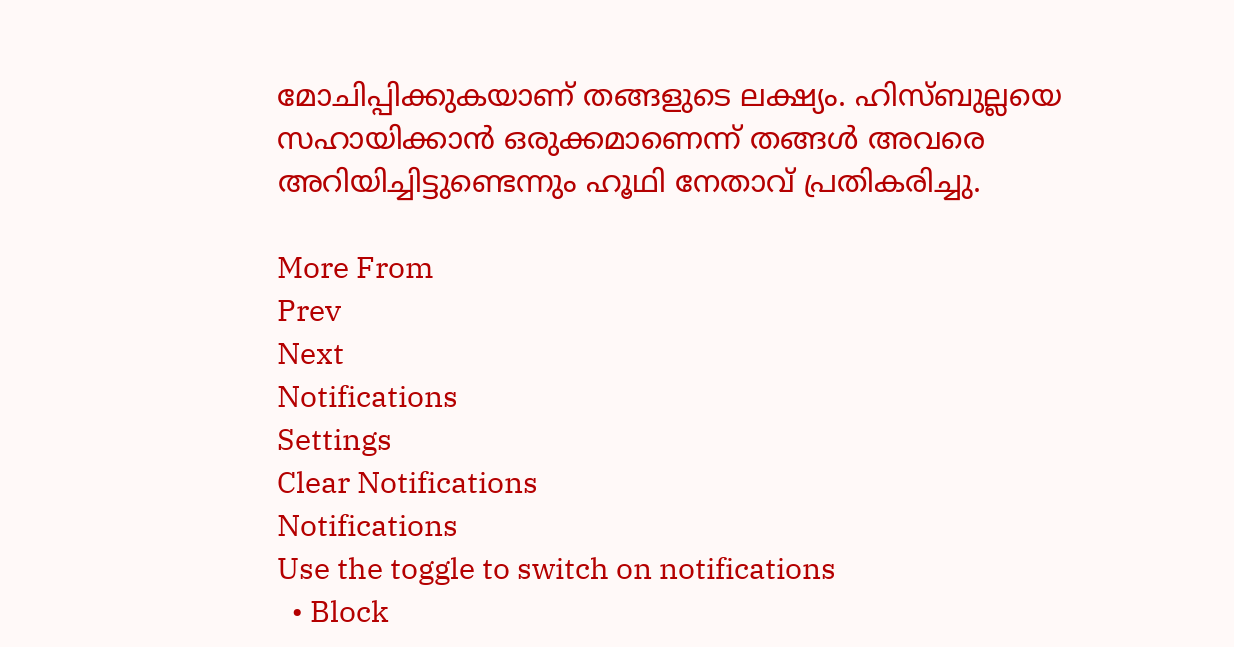മോചിപ്പിക്കുകയാണ് തങ്ങളുടെ ലക്ഷ്യം. ഹിസ്ബുല്ലയെ സഹായിക്കാന്‍ ഒരുക്കമാണെന്ന് തങ്ങള്‍ അവരെ അറിയിച്ചിട്ടുണ്ടെന്നും ഹൂഥി നേതാവ് പ്രതികരിച്ചു.

More From
Prev
Next
Notifications
Settings
Clear Notifications
Notifications
Use the toggle to switch on notifications
  • Block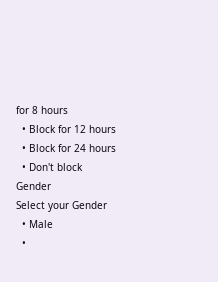for 8 hours
  • Block for 12 hours
  • Block for 24 hours
  • Don't block
Gender
Select your Gender
  • Male
  •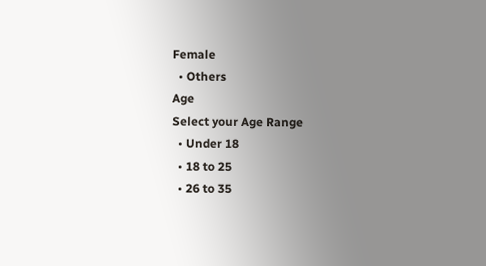Female
  • Others
Age
Select your Age Range
  • Under 18
  • 18 to 25
  • 26 to 35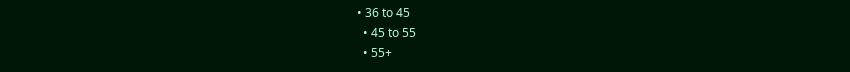• 36 to 45
  • 45 to 55
  • 55+